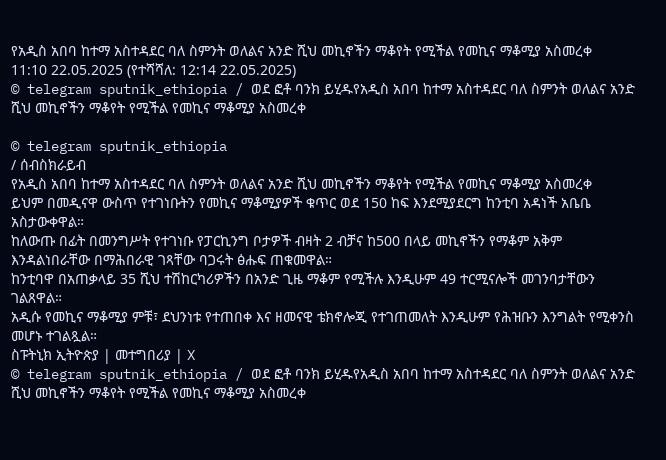የአዲስ አበባ ከተማ አስተዳደር ባለ ስምንት ወለልና አንድ ሺህ መኪኖችን ማቆየት የሚችል የመኪና ማቆሚያ አስመረቀ
11:10 22.05.2025 (የተሻሻለ: 12:14 22.05.2025)
© telegram sputnik_ethiopia / ወደ ፎቶ ባንክ ይሂዱየአዲስ አበባ ከተማ አስተዳደር ባለ ስምንት ወለልና አንድ ሺህ መኪኖችን ማቆየት የሚችል የመኪና ማቆሚያ አስመረቀ

© telegram sputnik_ethiopia
/ ሰብስክራይብ
የአዲስ አበባ ከተማ አስተዳደር ባለ ስምንት ወለልና አንድ ሺህ መኪኖችን ማቆየት የሚችል የመኪና ማቆሚያ አስመረቀ
ይህም በመዲናዋ ውስጥ የተገነቡትን የመኪና ማቆሚያዎች ቁጥር ወደ 150 ከፍ እንደሚያደርግ ከንቲባ አዳነች አቤቤ አስታውቀዋል።
ከለውጡ በፊት በመንግሥት የተገነቡ የፓርኪንግ ቦታዎች ብዛት 2 ብቻና ከ500 በላይ መኪኖችን የማቆም አቅም እንዳልነበራቸው በማሕበራዊ ገጻቸው ባጋሩት ፅሑፍ ጠቁመዋል።
ከንቲባዋ በአጠቃላይ 35 ሺህ ተሽከርካሪዎችን በአንድ ጊዜ ማቆም የሚችሉ እንዲሁም 49 ተርሚናሎች መገንባታቸውን ገልጸዋል።
አዲሱ የመኪና ማቆሚያ ምቹ፣ ደህንነቱ የተጠበቀ እና ዘመናዊ ቴክኖሎጂ የተገጠመለት እንዲሁም የሕዝቡን እንግልት የሚቀንስ መሆኑ ተገልጿል።
ስፑትኒክ ኢትዮጵያ | መተግበሪያ | X
© telegram sputnik_ethiopia / ወደ ፎቶ ባንክ ይሂዱየአዲስ አበባ ከተማ አስተዳደር ባለ ስምንት ወለልና አንድ ሺህ መኪኖችን ማቆየት የሚችል የመኪና ማቆሚያ አስመረቀ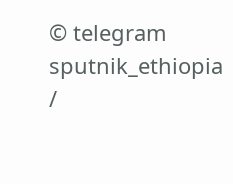© telegram sputnik_ethiopia
/